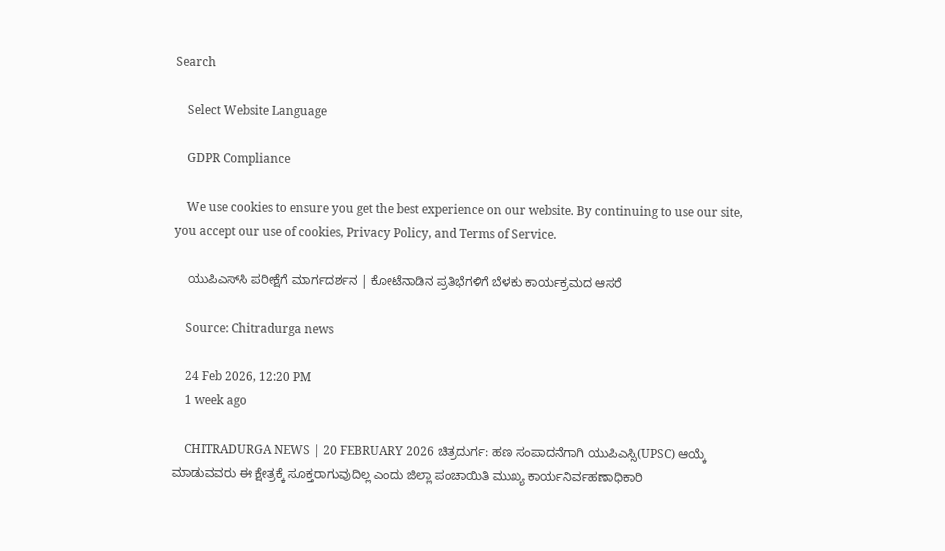Search

    Select Website Language

    GDPR Compliance

    We use cookies to ensure you get the best experience on our website. By continuing to use our site, you accept our use of cookies, Privacy Policy, and Terms of Service.

    ಯುಪಿಎಸ್‌ಸಿ ಪರೀಕ್ಷೆಗೆ ಮಾರ್ಗದರ್ಶನ | ಕೋಟೆನಾಡಿನ ಪ್ರತಿಭೆಗಳಿಗೆ ಬೆಳಕು ಕಾರ್ಯಕ್ರಮದ ಆಸರೆ

    Source: Chitradurga news

    24 Feb 2026, 12:20 PM
    1 week ago

    CHITRADURGA NEWS | 20 FEBRUARY 2026 ಚಿತ್ರದುರ್ಗ: ಹಣ ಸಂಪಾದನೆಗಾಗಿ ಯುಪಿಎಸ್ಸಿ(UPSC) ಆಯ್ಕೆ ಮಾಡುವವರು ಈ ಕ್ಷೇತ್ರಕ್ಕೆ ಸೂಕ್ತರಾಗುವುದಿಲ್ಲ ಎಂದು ಜಿಲ್ಲಾ ಪಂಚಾಯಿತಿ ಮುಖ್ಯ ಕಾರ್ಯನಿರ್ವಹಣಾಧಿಕಾರಿ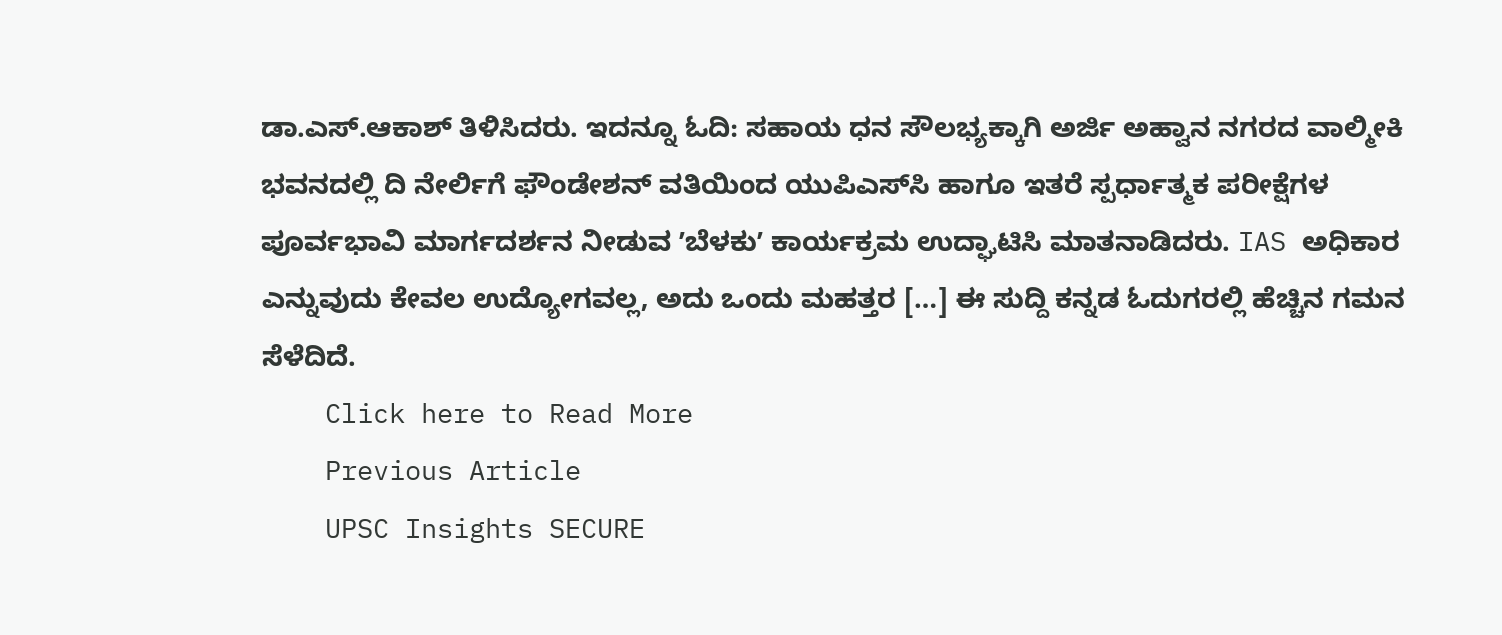ಡಾ.ಎಸ್‌.ಆಕಾಶ್‌ ತಿಳಿಸಿದರು. ಇದನ್ನೂ ಓದಿ: ಸಹಾಯ ಧನ ಸೌಲಭ್ಯಕ್ಕಾಗಿ ಅರ್ಜಿ ಅಹ್ವಾನ ನಗರದ ವಾಲ್ಮೀಕಿ ಭವನದಲ್ಲಿ ದಿ ನೇರ್ಲಿಗೆ ಫೌಂಡೇಶನ್ ವತಿಯಿಂದ ಯುಪಿಎಸ್‌ಸಿ ಹಾಗೂ ಇತರೆ ಸ್ಪರ್ಧಾತ್ಮಕ ಪರೀಕ್ಷೆಗಳ ಪೂರ್ವಭಾವಿ ಮಾರ್ಗದರ್ಶನ ನೀಡುವ ʼಬೆಳಕುʼ ಕಾರ್ಯಕ್ರಮ ಉದ್ಘಾಟಿಸಿ ಮಾತನಾಡಿದರು. IAS ಅಧಿಕಾರ ಎನ್ನುವುದು ಕೇವಲ ಉದ್ಯೋಗವಲ್ಲ, ಅದು ಒಂದು ಮಹತ್ತರ […] ಈ ಸುದ್ದಿ ಕನ್ನಡ ಓದುಗರಲ್ಲಿ ಹೆಚ್ಚಿನ ಗಮನ ಸೆಳೆದಿದೆ.
    Click here to Read More
    Previous Article
    UPSC Insights SECURE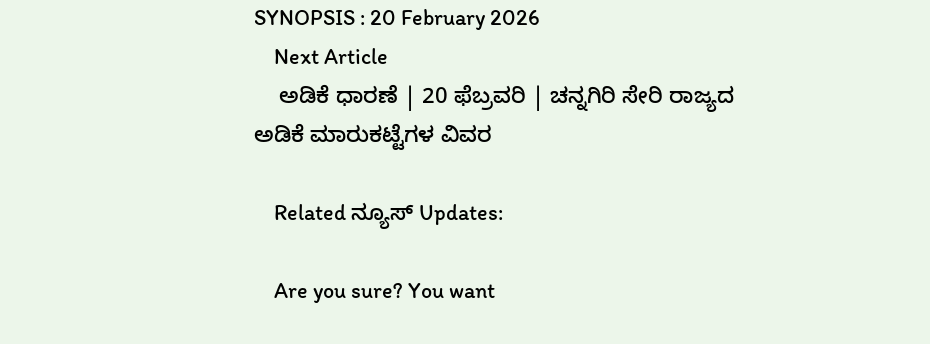SYNOPSIS : 20 February 2026
    Next Article
    ಅಡಿಕೆ ಧಾರಣೆ | 20 ಫೆಬ್ರವರಿ | ಚನ್ನಗಿರಿ ಸೇರಿ ರಾಜ್ಯದ ಅಡಿಕೆ ಮಾರುಕಟ್ಟೆಗಳ ವಿವರ

    Related ನ್ಯೂಸ್ Updates:

    Are you sure? You want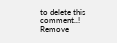to delete this comment..! Remove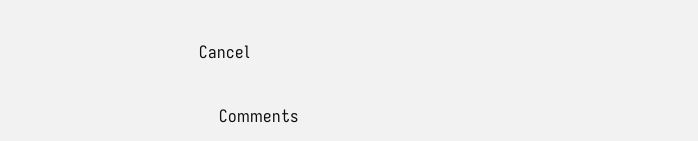Cancel

    Comments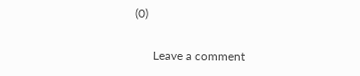(0)

      Leave a comment